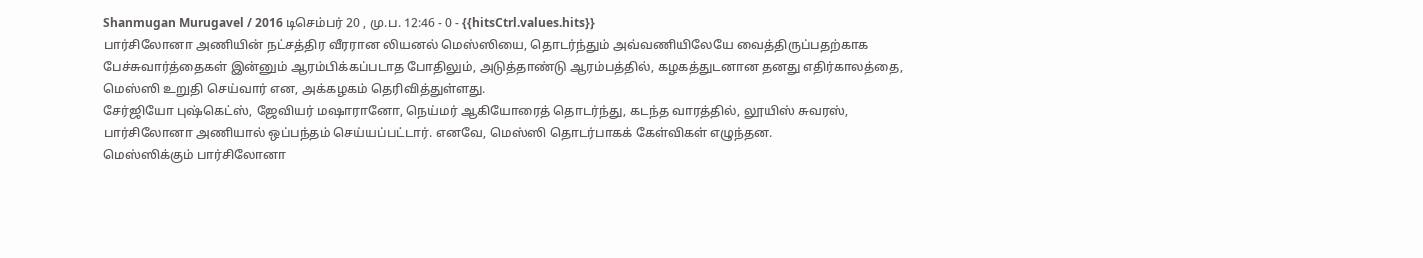Shanmugan Murugavel / 2016 டிசெம்பர் 20 , மு.ப. 12:46 - 0 - {{hitsCtrl.values.hits}}
பார்சிலோனா அணியின் நட்சத்திர வீரரான லியனல் மெஸ்ஸியை, தொடர்ந்தும் அவ்வணியிலேயே வைத்திருப்பதற்காக பேச்சுவார்த்தைகள் இன்னும் ஆரம்பிக்கப்படாத போதிலும், அடுத்தாண்டு ஆரம்பத்தில், கழகத்துடனான தனது எதிர்காலத்தை, மெஸ்ஸி உறுதி செய்வார் என, அக்கழகம் தெரிவித்துள்ளது.
சேர்ஜியோ புஷ்கெட்ஸ், ஜேவியர் மஷாரானோ, நெய்மர் ஆகியோரைத் தொடர்ந்து, கடந்த வாரத்தில், லூயிஸ் சுவரஸ், பார்சிலோனா அணியால் ஒப்பந்தம் செய்யப்பட்டார். எனவே, மெஸ்ஸி தொடர்பாகக் கேள்விகள் எழுந்தன.
மெஸ்ஸிக்கும் பார்சிலோனா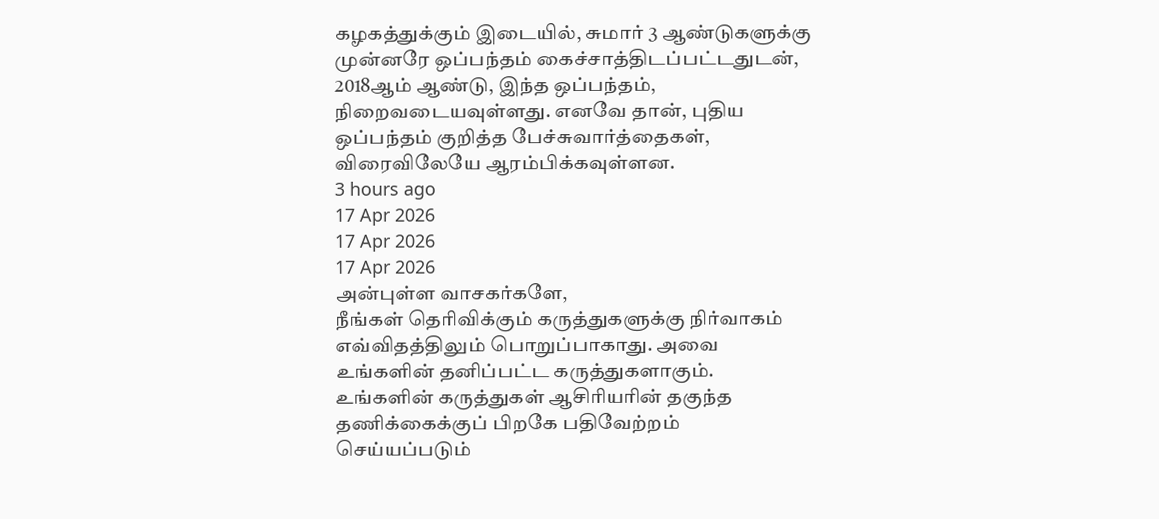கழகத்துக்கும் இடையில், சுமார் 3 ஆண்டுகளுக்கு முன்னரே ஒப்பந்தம் கைச்சாத்திடப்பட்டதுடன், 2018ஆம் ஆண்டு, இந்த ஒப்பந்தம், நிறைவடையவுள்ளது. எனவே தான், புதிய ஒப்பந்தம் குறித்த பேச்சுவார்த்தைகள், விரைவிலேயே ஆரம்பிக்கவுள்ளன.
3 hours ago
17 Apr 2026
17 Apr 2026
17 Apr 2026
அன்புள்ள வாசகர்களே,
நீங்கள் தெரிவிக்கும் கருத்துகளுக்கு நிர்வாகம் எவ்விதத்திலும் பொறுப்பாகாது. அவை உங்களின் தனிப்பட்ட கருத்துகளாகும். உங்களின் கருத்துகள் ஆசிரியரின் தகுந்த தணிக்கைக்குப் பிறகே பதிவேற்றம் செய்யப்படும்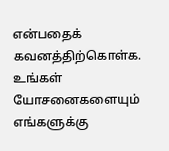என்பதைக் கவனத்திற்கொள்க. உங்கள் யோசனைகளையும் எங்களுக்கு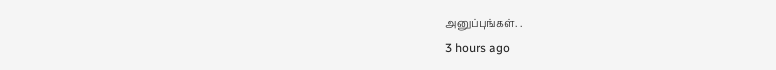அனுப்புங்கள். .
3 hours ago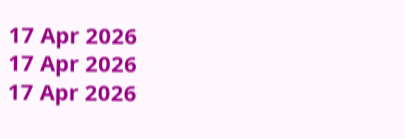17 Apr 2026
17 Apr 2026
17 Apr 2026